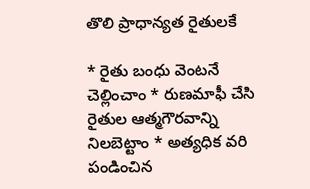తొలి ప్రాధాన్యత రైతులకే

* రైతు బంధు వెంటనే చెల్లించాం * రుణమాఫీ చేసి రైతుల ఆత్మగౌరవాన్ని నిలబెట్టాం * అత్యధిక వరి పండించిన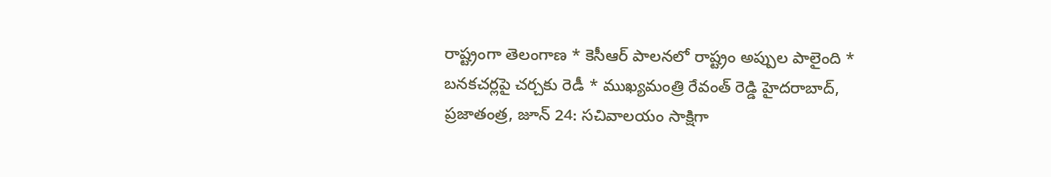రాష్ట్రంగా తెలంగాణ * కెసీఆర్ పాలనలో రాష్ట్రం అప్పుల పాలైంది * బనకచర్లపై చర్చకు రెడీ * ముఖ్యమంత్రి రేవంత్ రెడ్డి హైదరాబాద్, ప్రజాతంత్ర, జూన్ 24: సచివాలయం సాక్షిగా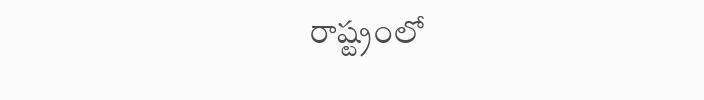రాష్ట్రంలో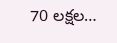70 లక్షల…